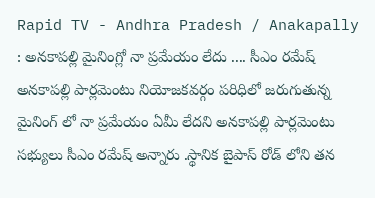Rapid TV - Andhra Pradesh / Anakapally : అనకాపల్లి మైనింగ్లో నా ప్రమేయం లేదు .... సీఎం రమేష్ అనకాపల్లి పార్లమెంటు నియోజకవర్గం పరిధిలో జరుగుతున్న మైనింగ్ లో నా ప్రమేయం ఏమీ లేదని అనకాపల్లి పార్లమెంటు సభ్యులు సీఎం రమేష్ అన్నారు .స్థానిక బైపాస్ రోడ్ లోని తన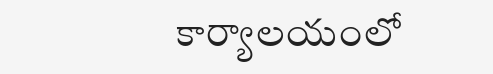కార్యాలయంలో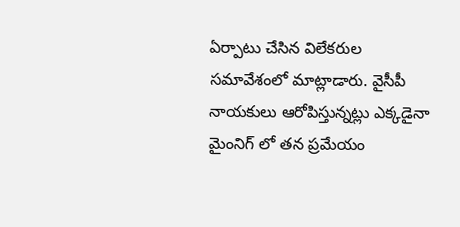ఏర్పాటు చేసిన విలేకరుల సమావేశంలో మాట్లాడారు. వైసీపీ నాయకులు ఆరోపిస్తున్నట్లు ఎక్కడైనా మైంనిగ్ లో తన ప్రమేయం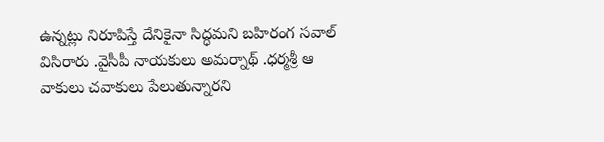ఉన్నట్లు నిరూపిస్తే దేనికైనా సిద్ధమని బహిరంగ సవాల్ విసిరారు .వైసీపీ నాయకులు అమర్నాథ్ .ధర్మశ్రీ ఆ వాకులు చవాకులు పేలుతున్నారని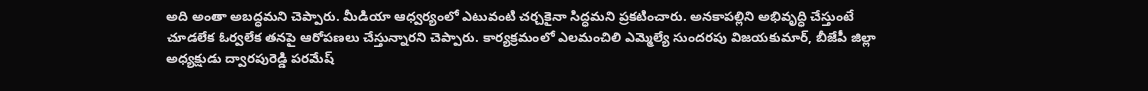అది అంతా అబద్ధమని చెప్పారు. మీడియా ఆధ్వర్యంలో ఎటువంటి చర్చకైనా సిద్ధమని ప్రకటించారు. అనకాపల్లిని అభివృద్ధి చేస్తుంటే చూడలేక ఓర్వలేక తనపై ఆరోపణలు చేస్తున్నారని చెప్పారు. కార్యక్రమంలో ఎలమంచిలి ఎమ్మెల్యే సుందరపు విజయకుమార్, బీజేపీ జిల్లా అధ్యక్షుడు ద్వారపురెడ్డి పరమేష్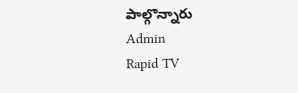పాల్గొన్నారు
Admin
Rapid TV